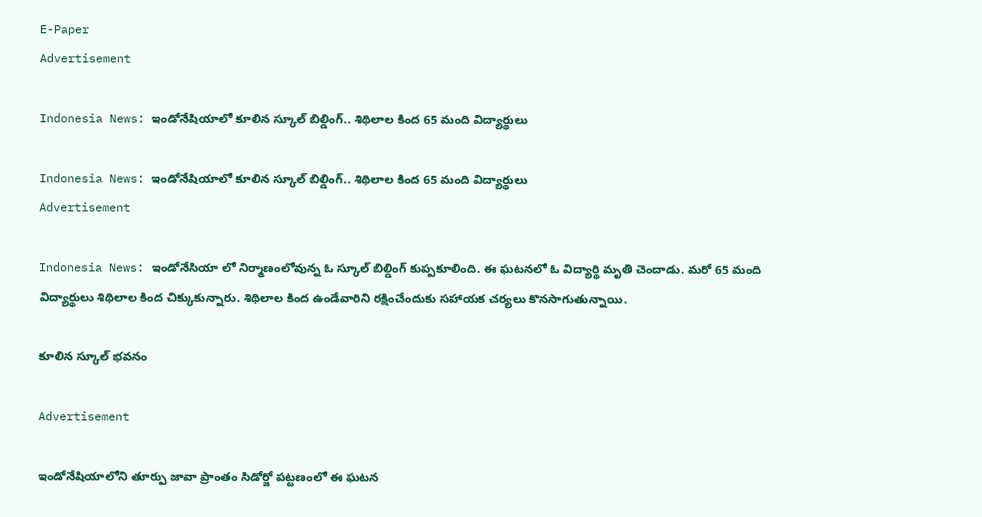E-Paper
Advertisement

Indonesia News: ఇండోనేషియాలో కూలిన స్కూల్ బిల్డింగ్.. శిథిలాల కింద 65 మంది విద్యార్థులు

Indonesia News: ఇండోనేషియాలో కూలిన స్కూల్ బిల్డింగ్.. శిథిలాల కింద 65 మంది విద్యార్థులు
Advertisement

Indonesia News: ఇండోనేసియా లో నిర్మాణంలోవున్న ఓ స్కూల్ బిల్డింగ్ కుప్పకూలింది. ఈ ఘటనలో ఓ విద్యార్థి మృతి చెందాడు. మరో 65 మంది విద్యార్థులు శిథిలాల కింద చిక్కుకున్నారు. శిథిలాల కింద ఉండేవారిని రక్షించేందుకు సహాయక చర్యలు కొనసాగుతున్నాయి.

కూలిన స్కూల్ భవనం

Advertisement

ఇండోనేషియాలోని తూర్పు జావా ప్రాంతం సిడోర్జో పట్టణంలో ఈ ఘటన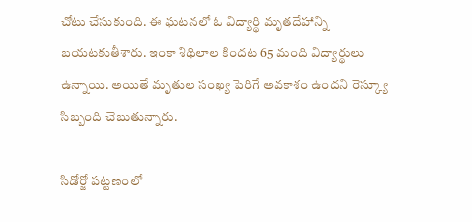చోటు చేసుకుంది. ఈ ఘటనలో ఓ విద్యార్థి మృతదేహాన్ని బయటకుతీశారు. ఇంకా శిథిలాల కిందట 65 మంది విద్యార్థులు ఉన్నాయి. అయితే మృతుల సంఖ్య పెరిగే అవకాశం ఉందని రెస్క్యూ సిబ్బంది చెబుతున్నారు.

సిడోర్జో పట్టణంలో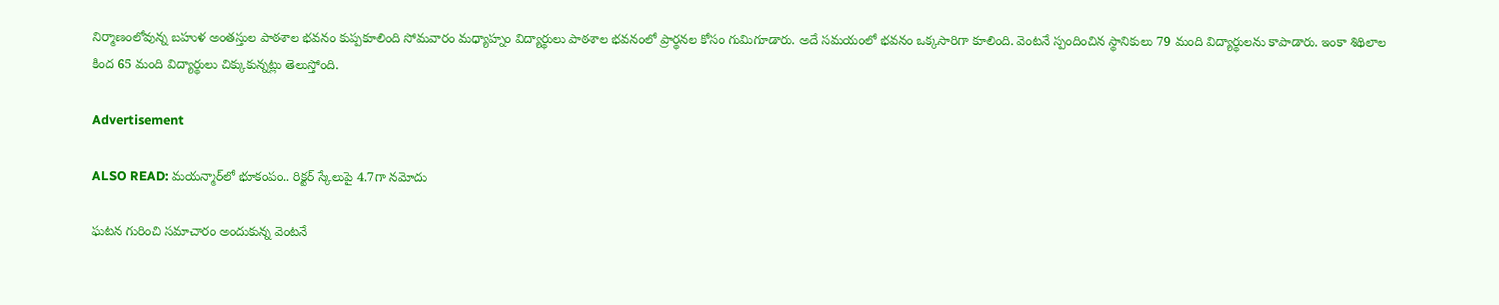నిర్మాణంలోవున్న బహుళ అంతస్తుల పాఠశాల భవనం కుప్పకూలింది సోమవారం మధ్యాహ్నం విద్యార్థులు పాఠశాల భవనంలో ప్రార్థనల కోసం గుమిగూడారు. అదే సమయంలో భవనం ఒక్కసారిగా కూలింది. వెంటనే స్పందించిన స్థానికులు 79 మంది విద్యార్థులను కాపాడారు. ఇంకా శిథిలాల కింద 65 మంది విద్యార్థులు చిక్కుకున్నట్లు తెలుస్తోంది.

Advertisement

ALSO READ: మయన్మార్‌లో భూకంపం.. రిక్టర్ స్కేలుపై 4.7గా నమోదు

ఘటన గురించి సమాచారం అందుకున్న వెంటనే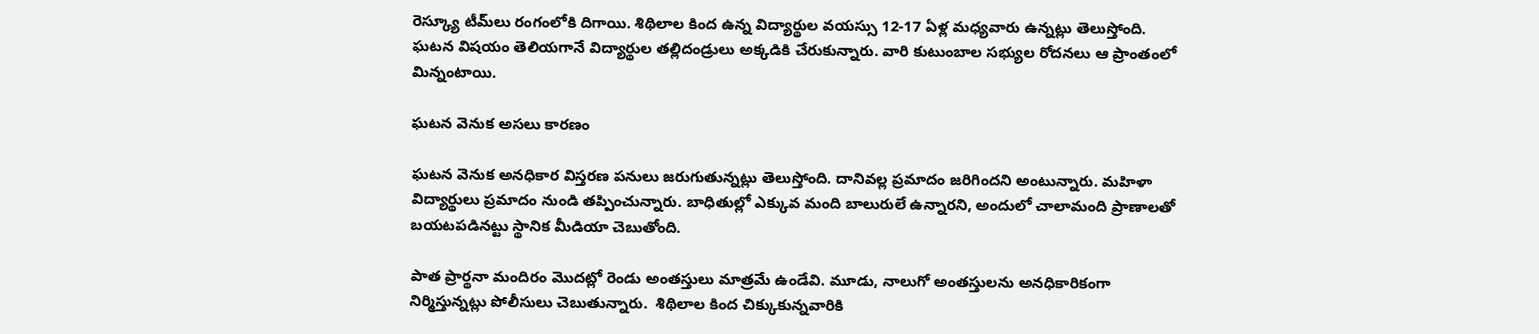రెస్క్యూ టీమ్‌లు రంగంలోకి దిగాయి. శిథిలాల కింద ఉన్న విద్యార్థుల వయస్సు 12-17 ఏళ్ల మధ్యవారు ఉన్నట్లు తెలుస్తోంది. ఘటన విషయం తెలియగానే విద్యార్థుల తల్లిదండ్రులు అక్కడికి చేరుకున్నారు. వారి కుటుంబాల సభ్యుల రోదనలు ఆ ప్రాంతంలో మిన్నంటాయి.

ఘటన వెనుక అసలు కారణం

ఘటన వెనుక అనధికార విస్తరణ పనులు జరుగుతున్నట్లు తెలుస్తోంది. దానివల్ల ప్రమాదం జరిగిందని అంటున్నారు. మహిళా విద్యార్థులు ప్రమాదం నుండి తప్పించున్నారు. బాధితుల్లో ఎక్కువ మంది బాలురులే ఉన్నారని, అందులో చాలామంది ప్రాణాలతో బయటపడినట్టు స్థానిక మీడియా చెబుతోంది.

పాత ప్రార్థనా మందిరం మొదట్లో రెండు అంతస్తులు మాత్రమే ఉండేవి. మూడు, నాలుగో అంతస్తులను అనధికారికంగా నిర్మిస్తున్నట్లు పోలీసులు చెబుతున్నారు.  శిథిలాల కింద చిక్కుకున్నవారికి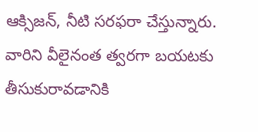ఆక్సిజన్, నీటి సరఫరా చేస్తున్నారు. వారిని వీలైనంత త్వరగా బయటకు తీసుకురావడానికి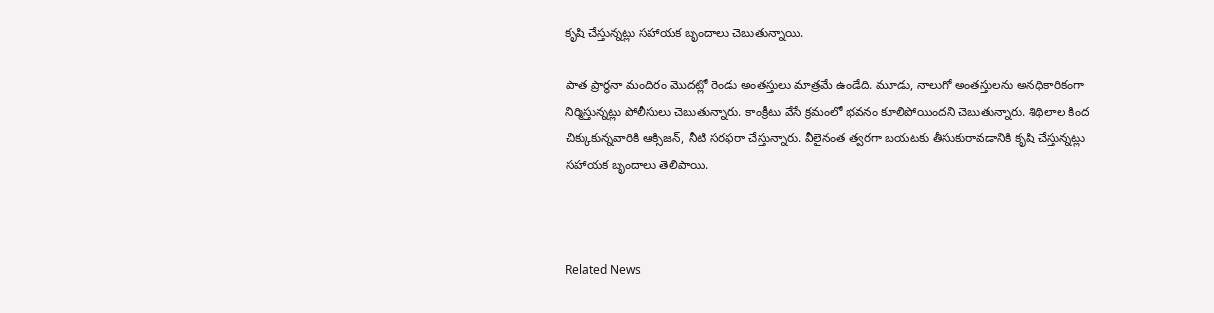కృషి చేస్తున్నట్లు సహాయక బృందాలు చెబుతున్నాయి.

పాత ప్రార్థనా మందిరం మొదట్లో రెండు అంతస్తులు మాత్రమే ఉండేది. మూడు, నాలుగో అంతస్తులను అనధికారికంగా నిర్మిస్తున్నట్లు పోలీసులు చెబుతున్నారు. కాంక్రీటు వేసే క్రమంలో భవనం కూలిపోయిందని చెబుతున్నారు. శిథిలాల కింద చిక్కుకున్నవారికి ఆక్సిజన్, నీటి సరఫరా చేస్తున్నారు. వీలైనంత త్వరగా బయటకు తీసుకురావడానికి కృషి చేస్తున్నట్లు సహాయక బృందాలు తెలిపాయి.



Related News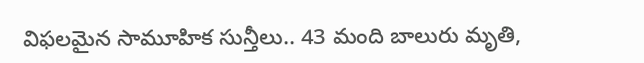విఫలమైన సామూహిక సున్తీలు.. 43 మంది బాలురు మృతి,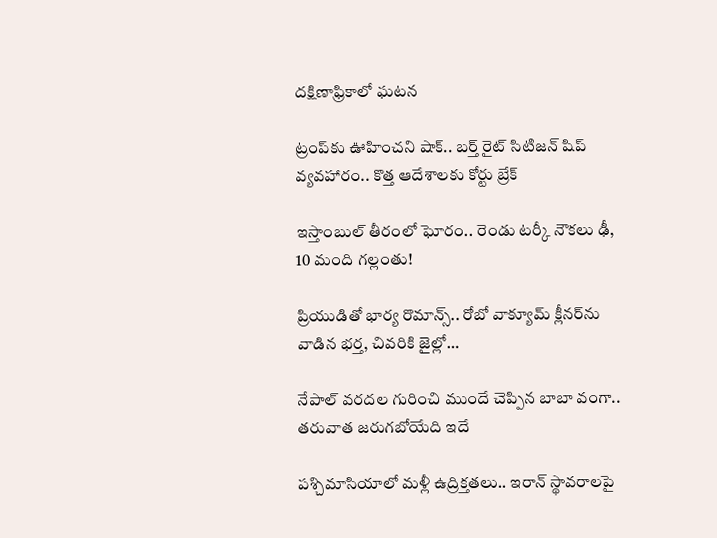దక్షిణాఫ్రికాలో ఘటన

ట్రంప్‌‌కు ఊహించని షాక్‌.. బర్త్ రైట్ సిటిజన్ షిప్ వ్యవహారం.. కొత్త ఆదేశాలకు కోర్టు బ్రేక్

ఇస్తాంబుల్ తీరంలో ఘోరం.. రెండు టర్కీ నౌకలు ఢీ, 10 మంది గల్లంతు!

ప్రియుడితో భార్య రొమాన్స్.. రోబో వాక్యూమ్ క్లీనర్‌ను వాడిన భర్త, చివరికి జైల్లో…

నేపాల్ వరదల గురించి ముందే చెప్పిన బాబా వంగా.. తరువాత జరుగబోయేది ఇదే

పశ్చిమాసియాలో మళ్లీ ఉద్రిక్తతలు.. ఇరాన్ స్థావరాలపై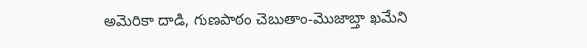అమెరికా దాడి, గుణపాఠం చెబుతాం-మొజాబ్తా ఖమేని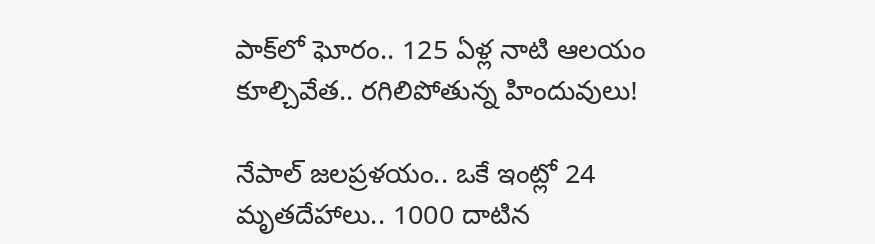పాక్‌లో ఘోరం.. 125 ఏళ్ల నాటి ఆలయం కూల్చివేత.. రగిలిపోతున్న హిందువులు!

నేపాల్ జలప్రళయం.. ఒకే ఇంట్లో 24 మృతదేహాలు.. 1000 దాటిన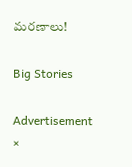మరణాలు!

Big Stories

Advertisement
×